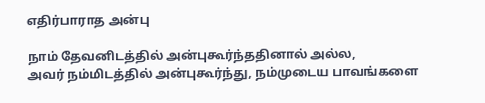எதிர்பாராத அன்பு

நாம் தேவனிடத்தில் அன்புகூர்ந்ததினால் அல்ல,
அவர் நம்மிடத்தில் அன்புகூர்ந்து, நம்முடைய பாவங்களை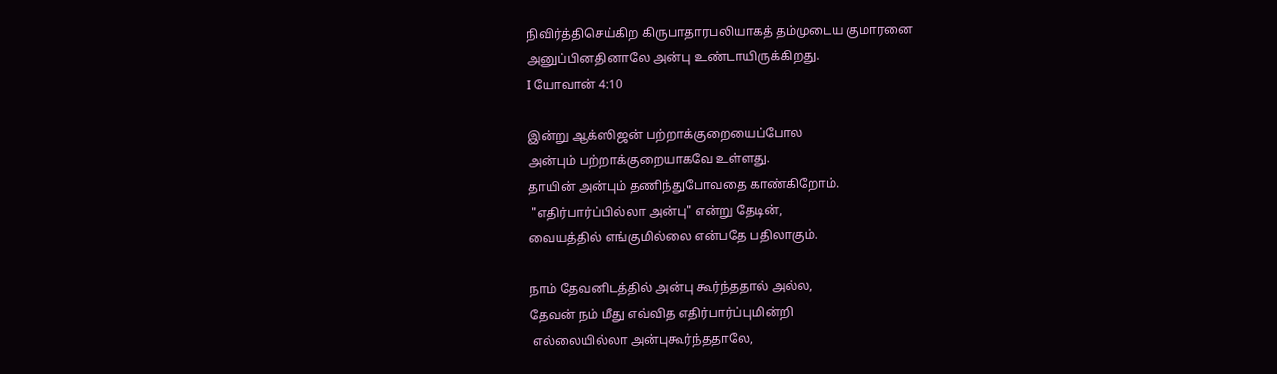நிவிர்த்திசெய்கிற கிருபாதாரபலியாகத் தம்முடைய குமாரனை
அனுப்பினதினாலே அன்பு உண்டாயிருக்கிறது.
I யோவான் 4:10

இன்று ஆக்ஸிஜன் பற்றாக்குறையைப்போல
அன்பும் பற்றாக்குறையாகவே உள்ளது.
தாயின் அன்பும் தணிந்துபோவதை காண்கிறோம்.
 "எதிர்பார்ப்பில்லா அன்பு" என்று தேடின்,
வையத்தில் எங்குமில்லை என்பதே பதிலாகும்.

நாம் தேவனிடத்தில் அன்பு கூர்ந்ததால் அல்ல,
தேவன் நம் மீது எவ்வித எதிர்பார்ப்புமின்றி
 எல்லையில்லா அன்புகூர்ந்ததாலே,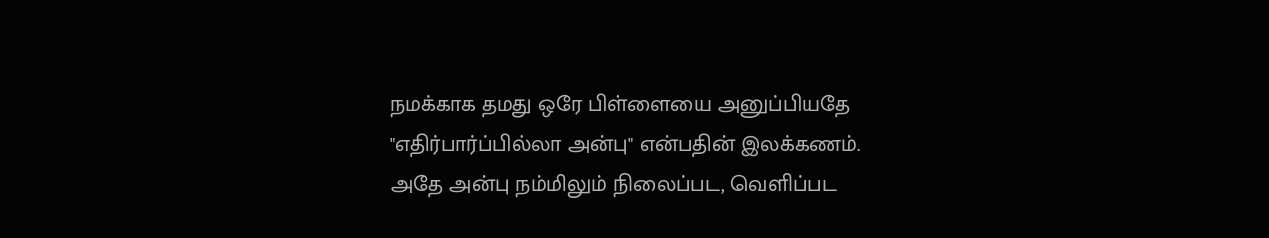நமக்காக தமது ஒரே பிள்ளையை அனுப்பியதே
"எதிர்பார்ப்பில்லா அன்பு" என்பதின் இலக்கணம்.
அதே அன்பு நம்மிலும் நிலைப்பட, வெளிப்பட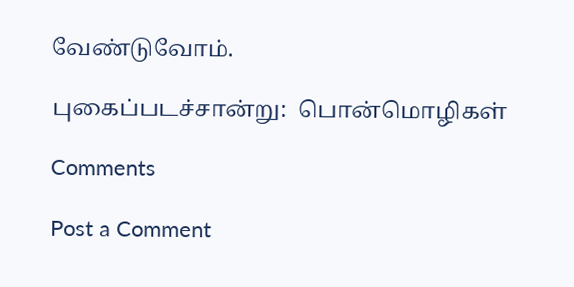வேண்டுவோம்.

புகைப்படச்சான்று:  பொன்மொழிகள்

Comments

Post a Comment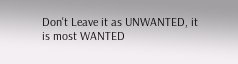Don't Leave it as UNWANTED, it is most WANTED